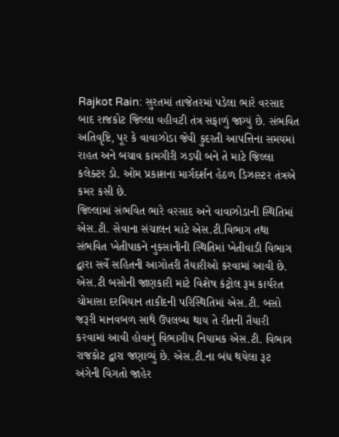Rajkot Rain: સુરતમાં તાજેતરમાં પડેલા ભારે વરસાદ બાદ રાજકોટ જિલ્લા વહીવટી તંત્ર સફાળું જાગ્યું છે. સંભવિત અતિવૃષ્ટિ, પૂર કે વાવાઝોડા જેવી કુદરતી આપત્તિના સમયમાં રાહત અને બચાવ કામગીરી ઝડપી બને તે માટે જિલ્લા કલેક્ટર ડો. ઓમ પ્રકાશના માર્ગદર્શન હેઠળ ડિઝાસ્ટર તંત્રએ કમર કસી છે.
જિલ્લામાં સંભવિત ભારે વરસાદ અને વાવાઝોડાની સ્થિતિમાં એસ.ટી. સેવાના સંચાલન માટે એસ.ટી.વિભાગ તથા સંભવિત ખેતીપાકને નુકસાનીની સ્થિતિમાં ખેતીવાડી વિભાગ દ્વારા સર્વે સહિતની આગોતરી તૈયારીઓ કરવામાં આવી છે.
એસ.ટી બસોની જાણકારી માટે વિશેષ કંટ્રોલ રૂમ કાર્યરત
ચોમાસા દરમિયાન તાકીદની પરિસ્થિતિમાં એસ.ટી. બસો જરૂરી માનવબળ સાથે ઉપલબ્ધ થાય તે રીતની તૈયારી કરવામાં આવી હોવાનું વિભાગીય નિયામક એસ.ટી. વિભાગ રાજકોટ દ્વારા જણાવ્યું છે. એસ.ટી.ના બંધ થયેલા રૂટ અંગેની વિગતો જાહેર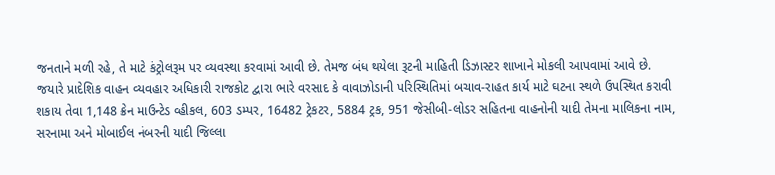જનતાને મળી રહે, તે માટે કંટ્રોલરૂમ પર વ્યવસ્થા કરવામાં આવી છે. તેમજ બંધ થયેલા રૂટની માહિતી ડિઝાસ્ટર શાખાને મોકલી આપવામાં આવે છે.
જયારે પ્રાદેશિક વાહન વ્યવહાર અધિકારી રાજકોટ દ્વારા ભારે વરસાદ કે વાવાઝોડાની પરિસ્થિતિમાં બચાવ-રાહત કાર્ય માટે ઘટના સ્થળે ઉપસ્થિત કરાવી શકાય તેવા 1,148 ક્રેન માઉન્ટેડ વ્હીકલ, 603 ડમ્પર, 16482 ટ્રેકટર, 5884 ટ્રક, 951 જેસીબી-લોડર સહિતના વાહનોની યાદી તેમના માલિકના નામ, સરનામા અને મોબાઈલ નંબરની યાદી જિલ્લા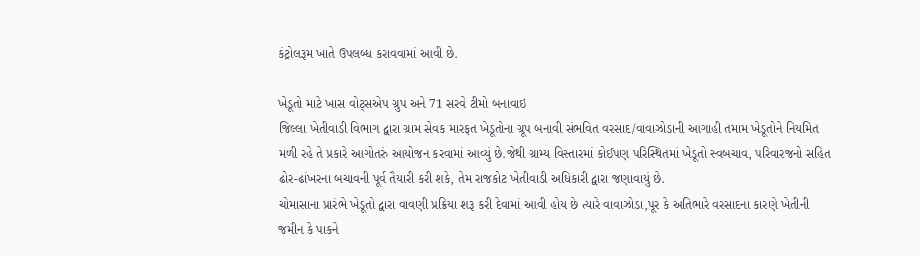કંટ્રોલરૂમ ખાતે ઉપલબ્ધ કરાવવામાં આવી છે.

ખેડૂતો માટે ખાસ વોટ્સએપ ગ્રુપ અને 71 સરવે ટીમો બનાવાઇ
જિલ્લા ખેતીવાડી વિભાગ દ્વારા ગ્રામ સેવક મારફત ખેડૂતોના ગ્રૂપ બનાવી સંભવિત વરસાદ/વાવાઝોડાની આગાહી તમામ ખેડૂતોને નિયમિત મળી રહે તે પ્રકારે આગોતરું આયોજન કરવામાં આવ્યું છે.જેથી ગ્રામ્ય વિસ્તારમાં કોઈપણ પરિસ્થિતમાં ખેડૂતો સ્વબચાવ, પરિવારજનો સહિત ઢોર-ઢાંખરના બચાવની પૂર્વ તૈયારી કરી શકે, તેમ રાજકોટ ખેતીવાડી અધિકારી દ્વારા જણાવાયું છે.
ચોમાસાના પ્રારંભે ખેડૂતો દ્વારા વાવણી પ્રક્રિયા શરૂ કરી દેવામાં આવી હોય છે ત્યારે વાવાઝોડા,પૂર કે અતિભારે વરસાદના કારણે ખેતીની જમીન કે પાકને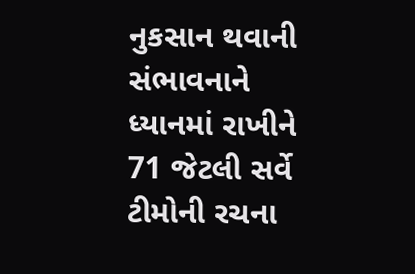નુકસાન થવાની સંભાવનાને ધ્યાનમાં રાખીને 71 જેટલી સર્વે ટીમોની રચના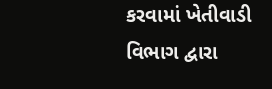કરવામાં ખેતીવાડી વિભાગ દ્વારા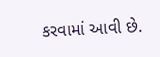કરવામાં આવી છે.